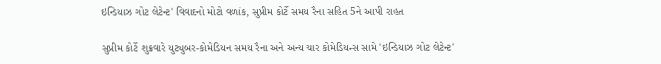ઇન્ડિયાઝ ગોટ લેટેન્ટ' વિવાદનો મોટો વળાંક, સુપ્રીમ કોર્ટે સમય રૈના સહિત 5ને આપી રાહત

સુપ્રીમ કોર્ટે શુક્રવારે યુટ્યુબર-કોમેડિયન સમય રૈના અને અન્ય ચાર કોમેડિયન્સ સામે 'ઇન્ડિયાઝ ગોટ લેટેન્ટ'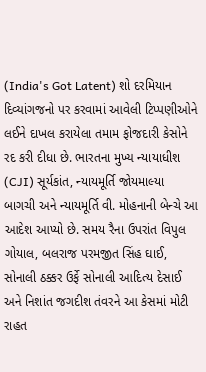(India's Got Latent) શો દરમિયાન દિવ્યાંગજનો પર કરવામાં આવેલી ટિપ્પણીઓને લઈને દાખલ કરાયેલા તમામ ફોજદારી કેસોને રદ કરી દીધા છે. ભારતના મુખ્ય ન્યાયાધીશ (CJI) સૂર્યકાંત, ન્યાયમૂર્તિ જોયમાલ્યા બાગચી અને ન્યાયમૂર્તિ વી. મોહનાની બેન્ચે આ આદેશ આપ્યો છે. સમય રૈના ઉપરાંત વિપુલ ગોયાલ, બલરાજ પરમજીત સિંહ ઘાઈ, સોનાલી ઠક્કર ઉર્ફે સોનાલી આદિત્ય દેસાઈ અને નિશાંત જગદીશ તંવરને આ કેસમાં મોટી રાહત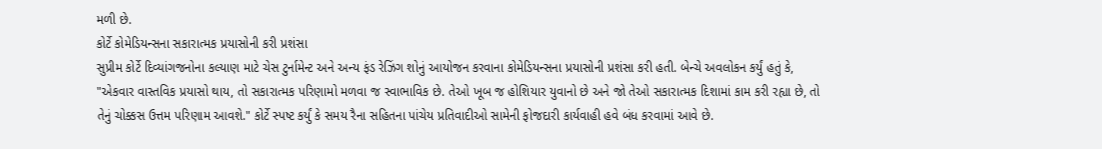મળી છે.
કોર્ટે કોમેડિયન્સના સકારાત્મક પ્રયાસોની કરી પ્રશંસા
સુપ્રીમ કોર્ટે દિવ્યાંગજનોના કલ્યાણ માટે ચેસ ટુર્નામેન્ટ અને અન્ય ફંડ રેઝિંગ શોનું આયોજન કરવાના કોમેડિયન્સના પ્રયાસોની પ્રશંસા કરી હતી. બેન્ચે અવલોકન કર્યું હતું કે, "એકવાર વાસ્તવિક પ્રયાસો થાય, તો સકારાત્મક પરિણામો મળવા જ સ્વાભાવિક છે. તેઓ ખૂબ જ હોશિયાર યુવાનો છે અને જો તેઓ સકારાત્મક દિશામાં કામ કરી રહ્યા છે, તો તેનું ચોક્કસ ઉત્તમ પરિણામ આવશે." કોર્ટે સ્પષ્ટ કર્યું કે સમય રૈના સહિતના પાંચેય પ્રતિવાદીઓ સામેની ફોજદારી કાર્યવાહી હવે બંધ કરવામાં આવે છે.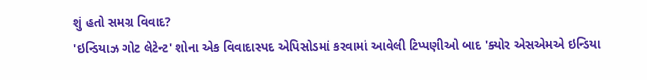શું હતો સમગ્ર વિવાદ?
'ઇન્ડિયાઝ ગોટ લેટેન્ટ' શોના એક વિવાદાસ્પદ એપિસોડમાં કરવામાં આવેલી ટિપ્પણીઓ બાદ 'ક્યોર એસએમએ ઇન્ડિયા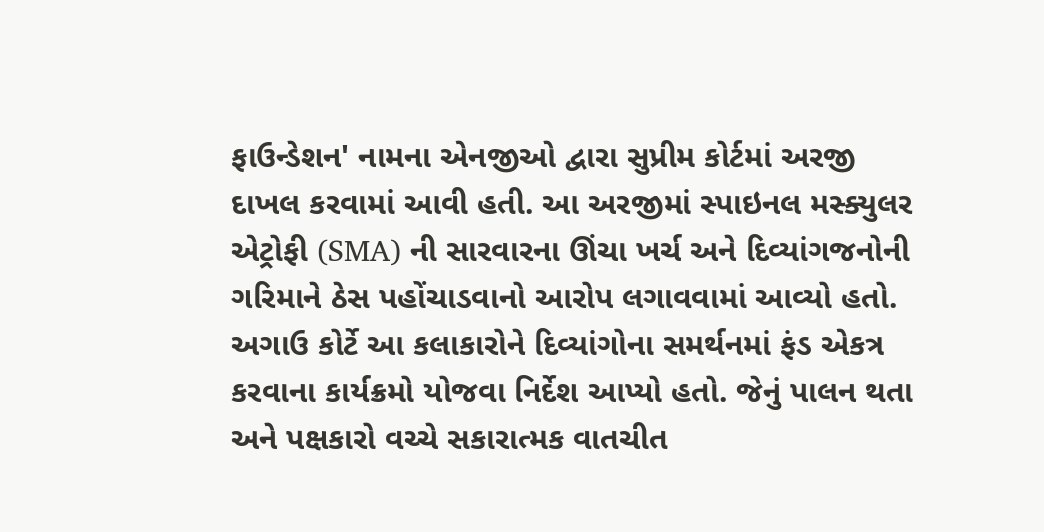ફાઉન્ડેશન' નામના એનજીઓ દ્વારા સુપ્રીમ કોર્ટમાં અરજી દાખલ કરવામાં આવી હતી. આ અરજીમાં સ્પાઇનલ મસ્ક્યુલર એટ્રોફી (SMA) ની સારવારના ઊંચા ખર્ચ અને દિવ્યાંગજનોની ગરિમાને ઠેસ પહોંચાડવાનો આરોપ લગાવવામાં આવ્યો હતો.
અગાઉ કોર્ટે આ કલાકારોને દિવ્યાંગોના સમર્થનમાં ફંડ એકત્ર કરવાના કાર્યક્રમો યોજવા નિર્દેશ આપ્યો હતો. જેનું પાલન થતા અને પક્ષકારો વચ્ચે સકારાત્મક વાતચીત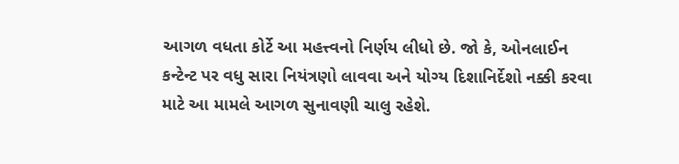આગળ વધતા કોર્ટે આ મહત્ત્વનો નિર્ણય લીધો છે. જો કે, ઓનલાઈન કન્ટેન્ટ પર વધુ સારા નિયંત્રણો લાવવા અને યોગ્ય દિશાનિર્દેશો નક્કી કરવા માટે આ મામલે આગળ સુનાવણી ચાલુ રહેશે.